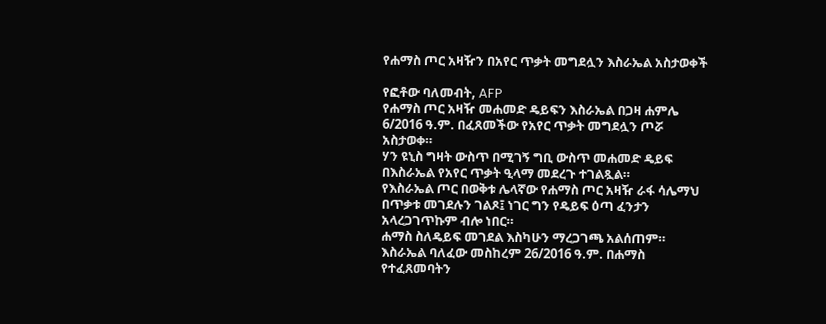የሐማስ ጦር አዛዥን በአየር ጥቃት መግደሏን እስራኤል አስታወቀች

የፎቶው ባለመብት, AFP
የሐማስ ጦር አዛዥ መሐመድ ዴይፍን እስራኤል በጋዛ ሐምሌ 6/2016 ዓ.ም. በፈጸመችው የአየር ጥቃት መግደሏን ጦሯ አስታወቀ።
ሃን ዩኒስ ግዛት ውስጥ በሚገኝ ግቢ ውስጥ መሐመድ ዴይፍ በእስራኤል የአየር ጥቃት ዒላማ መደረጉ ተገልጿል።
የእስራኤል ጦር በወቅቱ ሌላኛው የሐማስ ጦር አዛዥ ራፋ ሳሌማህ በጥቃቱ መገደሉን ገልጾ፤ ነገር ግን የዴይፍ ዕጣ ፈንታን አላረጋገጥኩም ብሎ ነበር።
ሐማስ ስለዴይፍ መገደል እስካሁን ማረጋገጫ አልሰጠም።
እስራኤል ባለፈው መስከረም 26/2016 ዓ.ም. በሐማስ የተፈጸመባትን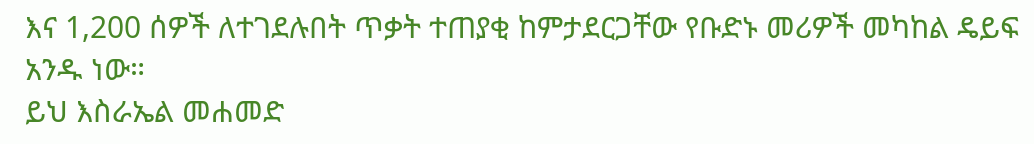እና 1,200 ሰዎች ለተገደሉበት ጥቃት ተጠያቂ ከምታደርጋቸው የቡድኑ መሪዎች መካከል ዴይፍ አንዱ ነው።
ይህ እስራኤል መሐመድ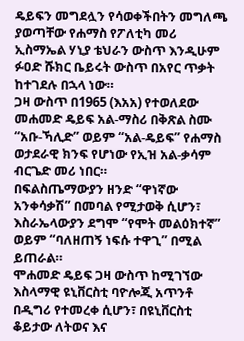ዴይፍን መግደሏን የሳወቀችበትን መግለጫ ያወጣቸው የሐማስ የፖለቲካ መሪ ኢስማኤል ሃኒያ ቴህራን ውስጥ እንዲሁም ፉዐድ ሹክር ቤይሩት ውስጥ በአየር ጥቃት ከተገደሉ በኋላ ነው።
ጋዛ ውስጥ በ1965 (እአአ) የተወለደው መሐመድ ዴይፍ አል-ማስሪ በቅጽል ስሙ “አቡ-ኻሊድ” ወይም “አል-ዴይፍ” የሐማስ ወታደራዊ ክንፍ የሆነው የኢዝ አል-ቃሳም ብርጌድ መሪ ነበር።
በፍልስጤማውያን ዘንድ “ዋነኛው አንቀሳቃሽ” በመባል የሚታወቅ ሲሆን፣ እስራኤላውያን ደግሞ “የሞት መልዕክተኛ” ወይም “ባለዘጠኝ ነፍሱ ተዋጊ” በሚል ይጠራል።
ሞሐመድ ዴይፍ ጋዛ ውስጥ ከሚገኘው እስላማዊ ዩኒቨርስቲ ባዮሎጂ አጥንቶ በዲግሪ የተመረቀ ሲሆን፣ በዩኒቨርስቲ ቆይታው ለትወና እና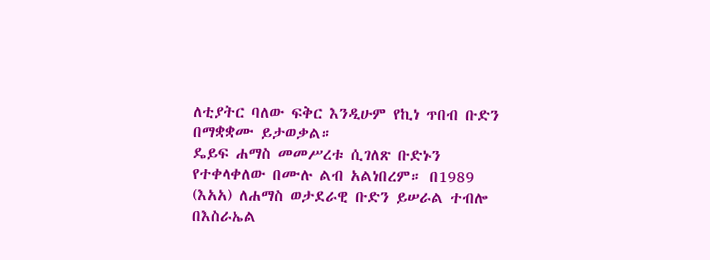ለቲያትር ባለው ፍቅር እንዲሁም የኪነ ጥበብ ቡድን በማቋቋሙ ይታወቃል።
ዴይፍ ሐማስ መመሥረቱ ሲገለጽ ቡድኑን የተቀላቀለው በሙሉ ልብ አልነበረም። በ1989 (እአአ) ለሐማስ ወታደራዊ ቡድን ይሠራል ተብሎ በእስራኤል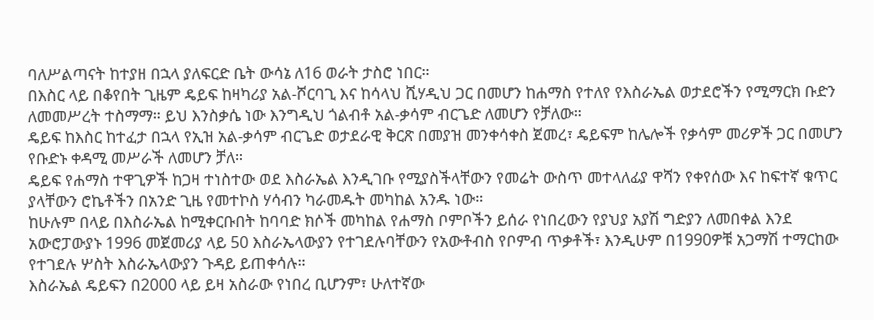ባለሥልጣናት ከተያዘ በኋላ ያለፍርድ ቤት ውሳኔ ለ16 ወራት ታስሮ ነበር።
በእስር ላይ በቆየበት ጊዜም ዴይፍ ከዛካሪያ አል-ሾርባጊ እና ከሳላህ ሺሃዲህ ጋር በመሆን ከሐማስ የተለየ የእስራኤል ወታደሮችን የሚማርክ ቡድን ለመመሥረት ተስማማ። ይህ እንስቃሴ ነው እንግዲህ ጎልብቶ አል-ቃሳም ብርጌድ ለመሆን የቻለው።
ዴይፍ ከእስር ከተፈታ በኋላ የኢዝ አል-ቃሳም ብርጌድ ወታደራዊ ቅርጽ በመያዝ መንቀሳቀስ ጀመረ፣ ዴይፍም ከሌሎች የቃሳም መሪዎች ጋር በመሆን የቡድኑ ቀዳሚ መሥራች ለመሆን ቻለ።
ዴይፍ የሐማስ ተዋጊዎች ከጋዛ ተነስተው ወደ እስራኤል እንዲገቡ የሚያስችላቸውን የመሬት ውስጥ መተላለፊያ ዋሻን የቀየሰው እና ከፍተኛ ቁጥር ያላቸውን ሮኬቶችን በአንድ ጊዜ የመተኮስ ሃሳብን ካራመዱት መካከል አንዱ ነው።
ከሁሉም በላይ በእስራኤል ከሚቀርቡበት ከባባድ ክሶች መካከል የሐማስ ቦምቦችን ይሰራ የነበረውን የያህያ አያሽ ግድያን ለመበቀል እንደ አውሮፓውያኑ 1996 መጀመሪያ ላይ 50 እስራኤላውያን የተገደሉባቸውን የአውቶብስ የቦምብ ጥቃቶች፣ እንዲሁም በ1990ዎቹ አጋማሽ ተማርከው የተገደሉ ሦስት እስራኤላውያን ጉዳይ ይጠቀሳሉ።
እስራኤል ዴይፍን በ2000 ላይ ይዛ አስራው የነበረ ቢሆንም፣ ሁለተኛው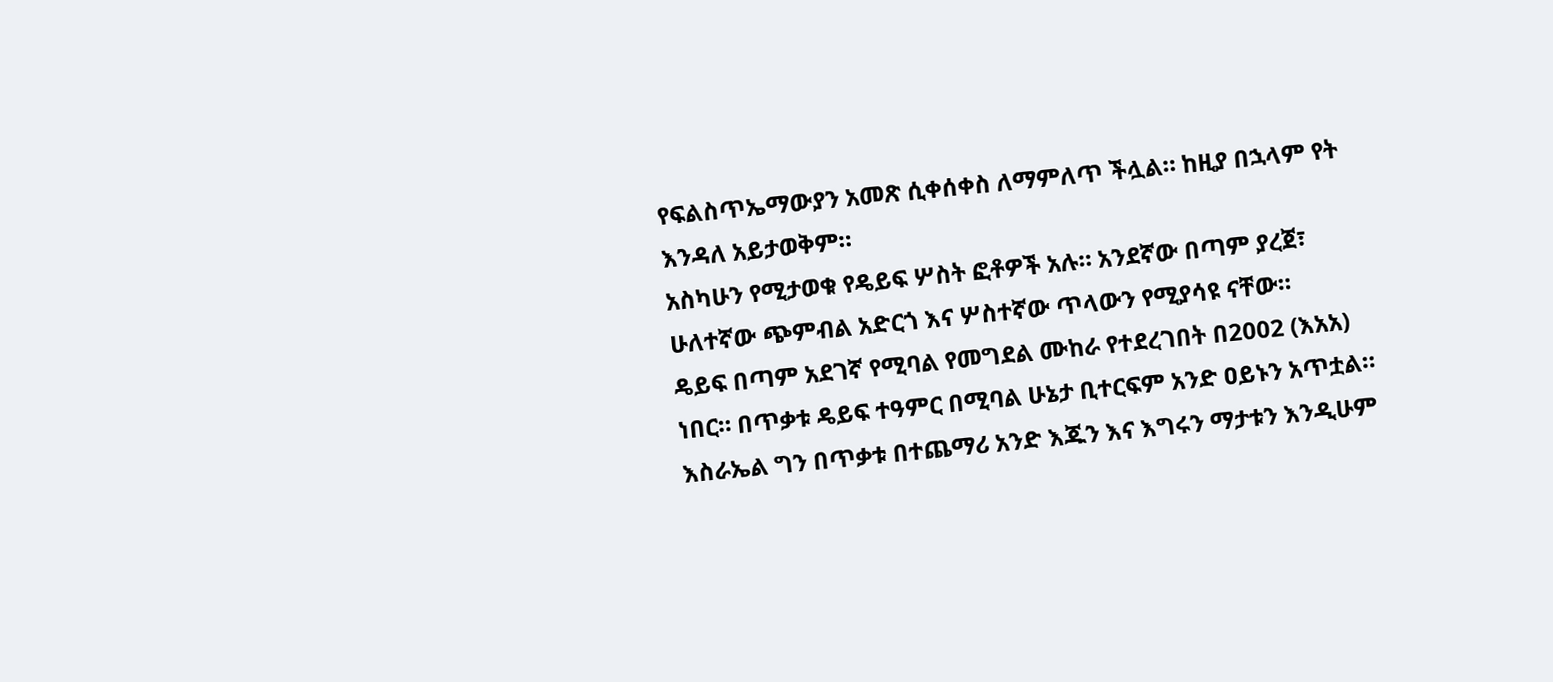የፍልስጥኤማውያን አመጽ ሲቀሰቀስ ለማምለጥ ችሏል። ከዚያ በኋላም የት እንዳለ አይታወቅም።
አስካሁን የሚታወቁ የዴይፍ ሦስት ፎቶዎች አሉ። አንደኛው በጣም ያረጀ፣ ሁለተኛው ጭምብል አድርጎ እና ሦስተኛው ጥላውን የሚያሳዩ ናቸው።
ዴይፍ በጣም አደገኛ የሚባል የመግደል ሙከራ የተደረገበት በ2002 (እአአ) ነበር። በጥቃቱ ዴይፍ ተዓምር በሚባል ሁኔታ ቢተርፍም አንድ ዐይኑን አጥቷል።
እስራኤል ግን በጥቃቱ በተጨማሪ አንድ እጁን እና እግሩን ማታቱን እንዲሁም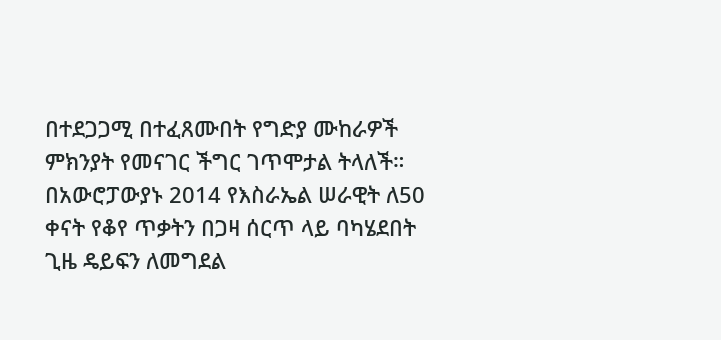በተደጋጋሚ በተፈጸሙበት የግድያ ሙከራዎች ምክንያት የመናገር ችግር ገጥሞታል ትላለች።
በአውሮፓውያኑ 2014 የእስራኤል ሠራዊት ለ50 ቀናት የቆየ ጥቃትን በጋዛ ሰርጥ ላይ ባካሄደበት ጊዜ ዴይፍን ለመግደል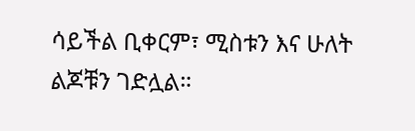ሳይችል ቢቀርም፣ ሚስቱን እና ሁለት ልጆቹን ገድሏል።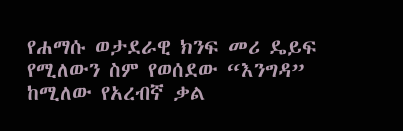የሐማሱ ወታደራዊ ክንፍ መሪ ዴይፍ የሚለውን ስም የወሰደው “እንግዳ” ከሚለው የአረብኛ ቃል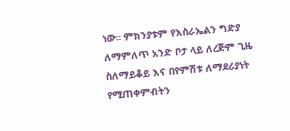ነው። ምክንያቱም የእስራኤልን ግድያ ለማምለጥ አንድ ቦታ ላይ ለረጅም ጊዜ ስለማይቆይ እና በየምሽቱ ለማደሪያነት የሚጠቀምብትን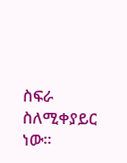ስፍራ ስለሚቀያይር ነው።